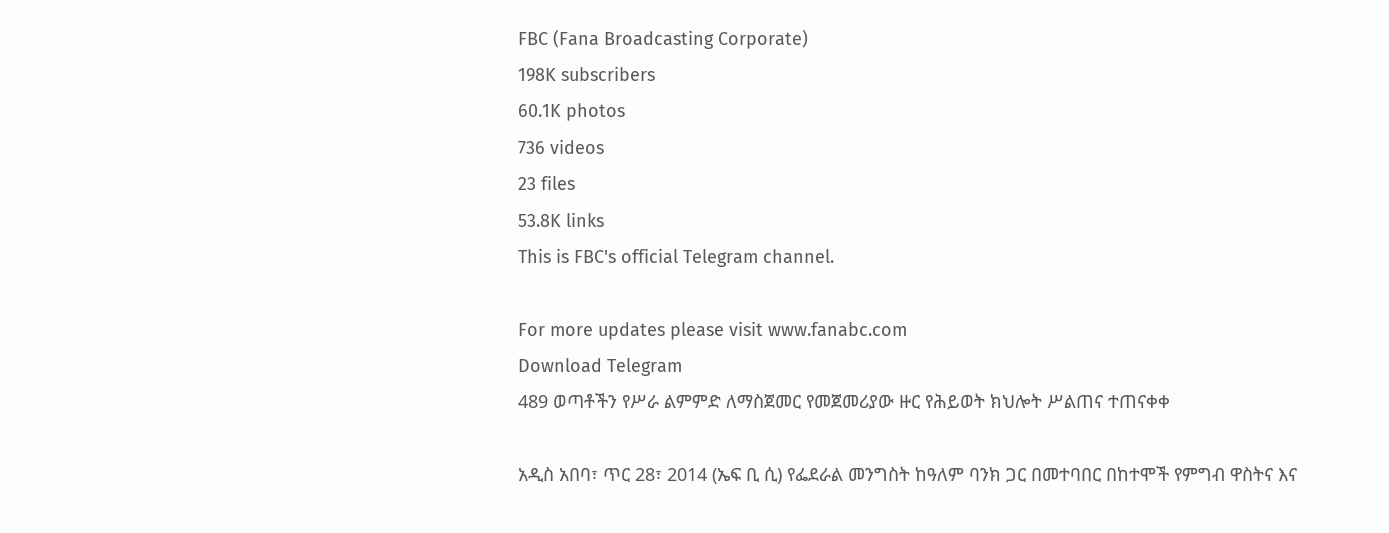FBC (Fana Broadcasting Corporate)
198K subscribers
60.1K photos
736 videos
23 files
53.8K links
This is FBC's official Telegram channel.

For more updates please visit www.fanabc.com
Download Telegram
489 ወጣቶችን የሥራ ልምምድ ለማስጀመር የመጀመሪያው ዙር የሕይወት ክህሎት ሥልጠና ተጠናቀቀ

አዲስ አበባ፣ ጥር 28፣ 2014 (ኤፍ ቢ ሲ) የፌደራል መንግስት ከዓለም ባንክ ጋር በመተባበር በከተሞች የምግብ ዋስትና እና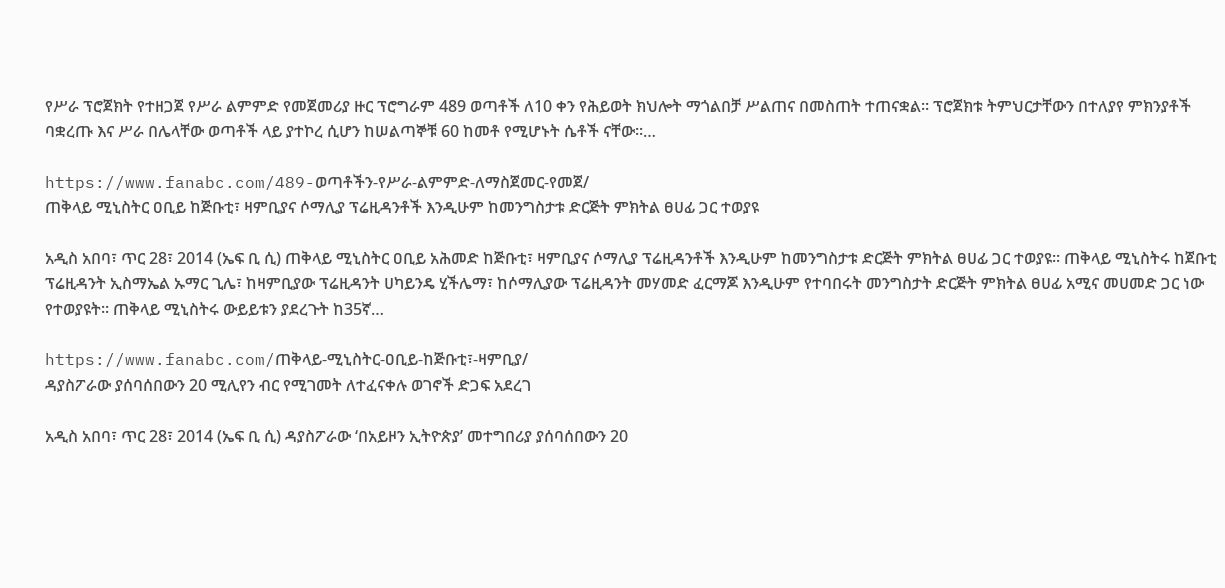የሥራ ፕሮጀክት የተዘጋጀ የሥራ ልምምድ የመጀመሪያ ዙር ፕሮግራም 489 ወጣቶች ለ10 ቀን የሕይወት ክህሎት ማጎልበቻ ሥልጠና በመስጠት ተጠናቋል፡፡ ፕሮጀክቱ ትምህርታቸውን በተለያየ ምክንያቶች ባቋረጡ እና ሥራ በሌላቸው ወጣቶች ላይ ያተኮረ ሲሆን ከሠልጣኞቹ 60 ከመቶ የሚሆኑት ሴቶች ናቸው፡፡…

https://www.fanabc.com/489-ወጣቶችን-የሥራ-ልምምድ-ለማስጀመር-የመጀ/
ጠቅላይ ሚኒስትር ዐቢይ ከጅቡቲ፣ ዛምቢያና ሶማሊያ ፕሬዚዳንቶች እንዲሁም ከመንግስታቱ ድርጅት ምክትል ፀሀፊ ጋር ተወያዩ

አዲስ አበባ፣ ጥር 28፣ 2014 (ኤፍ ቢ ሲ) ጠቅላይ ሚኒስትር ዐቢይ አሕመድ ከጅቡቲ፣ ዛምቢያና ሶማሊያ ፕሬዚዳንቶች እንዲሁም ከመንግስታቱ ድርጅት ምክትል ፀሀፊ ጋር ተወያዩ፡፡ ጠቅላይ ሚኒስትሩ ከጀቡቲ ፕሬዚዳንት ኢስማኤል ኡማር ጊሌ፣ ከዛምቢያው ፕሬዚዳንት ሀካይንዴ ሂችሌማ፣ ከሶማሊያው ፕሬዚዳንት መሃመድ ፈርማጆ እንዲሁም የተባበሩት መንግስታት ድርጅት ምክትል ፀሀፊ አሚና መሀመድ ጋር ነው የተወያዩት፡፡ ጠቅላይ ሚኒስትሩ ውይይቱን ያደረጉት ከ35ኛ…

https://www.fanabc.com/ጠቅላይ-ሚኒስትር-ዐቢይ-ከጅቡቲ፣-ዛምቢያ/
ዳያስፖራው ያሰባሰበውን 20 ሚሊየን ብር የሚገመት ለተፈናቀሉ ወገኖች ድጋፍ አደረገ

አዲስ አበባ፣ ጥር 28፣ 2014 (ኤፍ ቢ ሲ) ዳያስፖራው ‘በአይዞን ኢትዮጵያ’ መተግበሪያ ያሰባሰበውን 20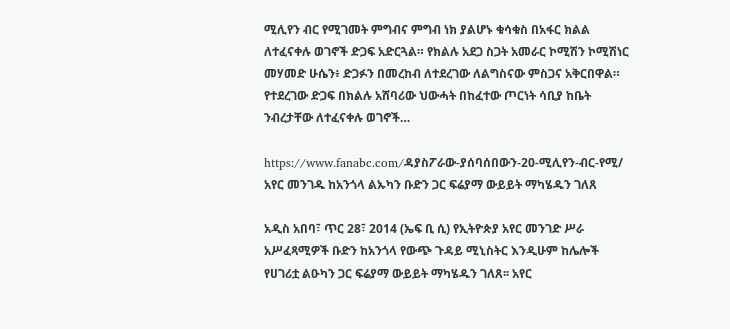ሚሊየን ብር የሚገመት ምግብና ምግብ ነክ ያልሆኑ ቁሳቁስ በአፋር ክልል ለተፈናቀሉ ወገኖች ድጋፍ አድርጓል። የክልሉ አደጋ ስጋት አመራር ኮሚሽን ኮሚሽነር መሃመድ ሁሴን፥ ድጋፉን በመረከብ ለተደረገው ለልግስናው ምስጋና አቅርበዋል። የተደረገው ድጋፍ በክልሉ አሸባሪው ህውሓት በከፈተው ጦርነት ሳቢያ ከቤት ንብረታቸው ለተፈናቀሉ ወገኖች…

https://www.fanabc.com/ዳያስፖራው-ያሰባሰበውን-20-ሚሊየን-ብር-የሚ/
አየር መንገዱ ከአንጎላ ልኡካን ቡድን ጋር ፍሬያማ ውይይት ማካሄዱን ገለጸ

አዲስ አበባ፣ ጥር 28፣ 2014 (ኤፍ ቢ ሲ) የኢትዮጵያ አየር መንገድ ሥራ አሥፈጻሚዎች ቡድን ከአንጎላ የውጭ ጉዳይ ሚኒስትር እንዲሁም ከሌሎች የሀገሪቷ ልዑካን ጋር ፍሬያማ ውይይት ማካሄዱን ገለጸ፡፡ አየር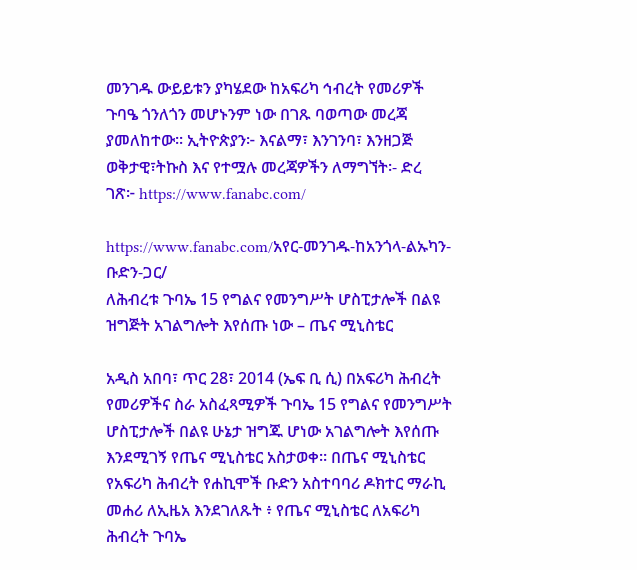መንገዱ ውይይቱን ያካሄደው ከአፍሪካ ኅብረት የመሪዎች ጉባዔ ጎንለጎን መሆኑንም ነው በገጹ ባወጣው መረጃ ያመለከተው፡፡ ኢትዮጵያን፦ እናልማ፣ እንገንባ፣ እንዘጋጅ ወቅታዊ፣ትኩስ እና የተሟሉ መረጃዎችን ለማግኘት፡- ድረ ገጽ፦ https://www.fanabc.com/

https://www.fanabc.com/አየር-መንገዱ-ከአንጎላ-ልኡካን-ቡድን-ጋር/
ለሕብረቱ ጉባኤ 15 የግልና የመንግሥት ሆስፒታሎች በልዩ ዝግጅት አገልግሎት እየሰጡ ነው – ጤና ሚኒስቴር

አዲስ አበባ፣ ጥር 28፣ 2014 (ኤፍ ቢ ሲ) በአፍሪካ ሕብረት የመሪዎችና ስራ አስፈጻሚዎች ጉባኤ 15 የግልና የመንግሥት ሆስፒታሎች በልዩ ሁኔታ ዝግጁ ሆነው አገልግሎት እየሰጡ እንደሚገኝ የጤና ሚኒስቴር አስታወቀ። በጤና ሚኒስቴር የአፍሪካ ሕብረት የሐኪሞች ቡድን አስተባባሪ ዶክተር ማራኪ መሐሪ ለኢዜአ እንደገለጹት ፥ የጤና ሚኒስቴር ለአፍሪካ ሕብረት ጉባኤ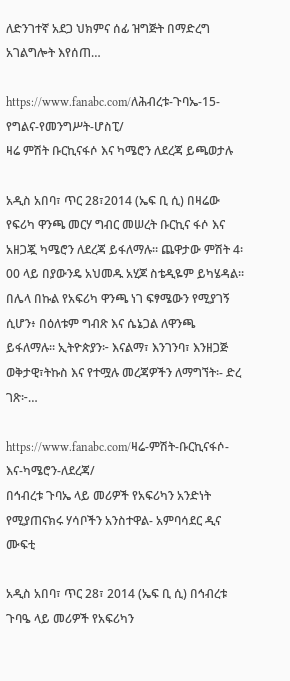ለድንገተኛ አደጋ ህክምና ሰፊ ዝግጅት በማድረግ አገልግሎት እየሰጠ…

https://www.fanabc.com/ለሕብረቱ-ጉባኤ-15-የግልና-የመንግሥት-ሆስፒ/
ዛሬ ምሽት ቡርኪናፋሶ እና ካሜሮን ለደረጃ ይጫወታሉ

አዲስ አበባ፣ ጥር 28፣2014 (ኤፍ ቢ ሲ) በዛሬው የፍሪካ ዋንጫ መርሃ ግብር መሠረት ቡርኪና ፋሶ እና አዘጋጇ ካሜሮን ለደረጃ ይፋለማሉ። ጨዋታው ምሽት 4፡00 ላይ በያውንዴ አህመዱ አሂጆ ስቴዲዬም ይካሄዳል። በሌላ በኩል የአፍሪካ ዋንጫ ነገ ፍፃሜውን የሚያገኝ ሲሆን፥ በዕለቱም ግብጽ እና ሴኔጋል ለዋንጫ ይፋለማሉ። ኢትዮጵያን፦ እናልማ፣ እንገንባ፣ እንዘጋጅ ወቅታዊ፣ትኩስ እና የተሟሉ መረጃዎችን ለማግኘት፡- ድረ ገጽ፦…

https://www.fanabc.com/ዛሬ-ምሽት-ቡርኪናፋሶ-እና-ካሜሮን-ለደረጃ/
በኅብረቱ ጉባኤ ላይ መሪዎች የአፍሪካን አንድነት የሚያጠናክሩ ሃሳቦችን አንስተዋል- አምባሳደር ዲና ሙፍቲ

አዲስ አበባ፣ ጥር 28፣ 2014 (ኤፍ ቢ ሲ) በኅብረቱ ጉባዔ ላይ መሪዎች የአፍሪካን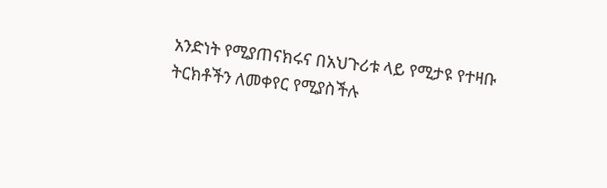አንድነት የሚያጠናክሩና በአህጉሪቱ ላይ የሚታዩ የተዛቡ ትርክቶችን ለመቀየር የሚያስችሉ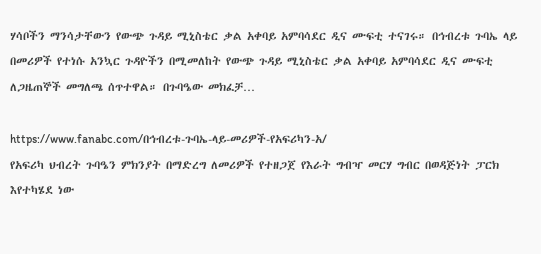ሃሳቦችን ማንሳታቸውን የውጭ ጉዳይ ሚኒስቴር ቃል አቀባይ አምባሳደር ዲና ሙፍቲ ተናገሩ። በኅብረቱ ጉባኤ ላይ በመሪዎች የተነሱ አንኳር ጉዳዮችን በሚመለከት የውጭ ጉዳይ ሚኒስቴር ቃል አቀባይ አምባሳደር ዲና ሙፍቲ ለጋዜጠኞች መግለጫ ሰጥተዋል። በጉባዔው መክፈቻ…

https://www.fanabc.com/በኅብረቱ-ጉባኤ-ላይ-መሪዎች-የአፍሪካን-አ/
የአፍሪካ ህብረት ጉባዔን ምክንያት በማድረግ ለመሪዎች የተዘጋጀ የእራት ግብዣ መርሃ ግብር በወዳጅነት ፓርክ እየተካሄደ ነው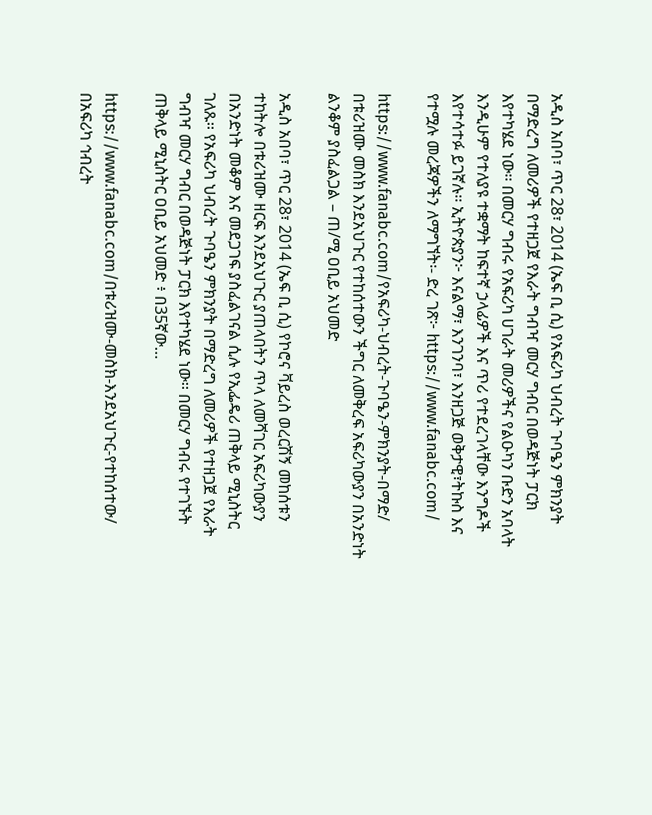አዲስ አበባ፣ ጥር 28፣ 2014 (ኤፍ ቢ ሲ) የአፍሪካ ህብረት ጉባዔን ምክንያት በማድረግ ለመሪዎች የተዘጋጀ የእራት ግብዣ መርሃ ግብር በወዳጅነት ፓርክ እየተካሄደ ነው፡፡ በመርሃ ግብሩ የአፍሪካ ሀገራት መሪዎችና የልዑካን ቡድን አባላት እንዲሁም የተለያዩ ተቋማት ከፍተኛ ኃላፊዎች እና ጥሪ የተደረገላቸው እንግዶች እየተሳተፉ ይገኛሉ፡፡ ኢትዮጵያን፦ እናልማ፣ እንገንባ፣ እንዘጋጅ ወቅታዊ፣ትኩስ እና የተሟሉ መረጃዎችን ለማግኘት፡- ድረ ገጽ፦ https://www.fanabc.com/

https://www.fanabc.com/የአፍሪካ-ህብረት-ጉባዔን-ምክንያት-በማድ/
በቱሪዝሙ መስክ እንደአህጉር የተከሰተውን ችግር ለመቅረፍ አፍሪካውያን በአንድነት ልንቆም ያስፈልጋል – ጠ/ሚ ዐቢይ አህመድ

አዲስ አበባ፣ ጥር 28፣ 2014 (ኤፍ ቢ ሲ) የኮሮና ቫይረስ ወረርሽኝ መከሰቱን ተከትሎ በቱሪዝሙ ዘርፍ እንደአህጉር ያጠላበትን ጥላ ለመሻገር አፍሪካውያን በአንድነት መቆም እና መደጋገፍ ያስፈልገናል ሲሉ የኢፌዴሪ ጠቅላይ ሚኒስትር ገለጹ፡፡ የአፍሪካ ህብረት ጉባዔን ምክንያት በማድረግ ለመሪዎች የተዘጋጀ የእራት ግብዣ መርሃ ግብር በወዳጅነት ፓርክ እየተካሄደ ነው፡፡ በመርሃ ግብሩ የተገኙት ጠቅላይ ሚኒስትር ዐቢይ አህመድ ፥ በ35ኛው…

https://www.fanabc.com/በቱሪዝሙ-መስክ-እንደአህጉር-የተከሰተው/
በአፍሪካ ኅብረት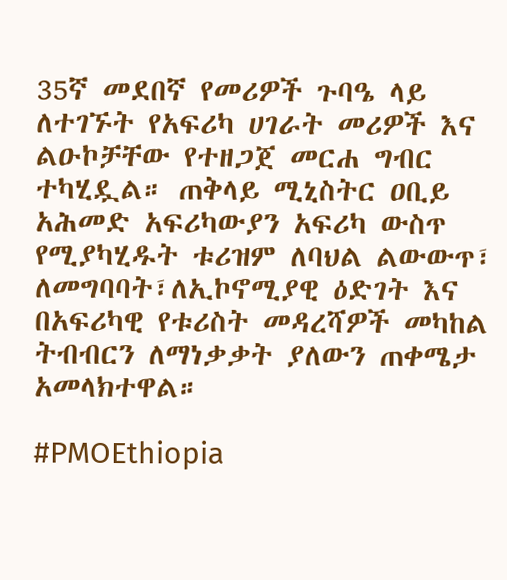35ኛ መደበኛ የመሪዎች ጉባዔ ላይ ለተገኙት የአፍሪካ ሀገራት መሪዎች እና ልዑኮቻቸው የተዘጋጀ መርሐ ግብር ተካሂዷል። ጠቅላይ ሚኒስትር ዐቢይ አሕመድ አፍሪካውያን አፍሪካ ውስጥ የሚያካሂዱት ቱሪዝም ለባህል ልውውጥ፣ ለመግባባት፣ለኢኮኖሚያዊ ዕድገት እና በአፍሪካዊ የቱሪስት መዳረሻዎች መካከል ትብብርን ለማነቃቃት ያለውን ጠቀሜታ አመላክተዋል።

#PMOEthiopia